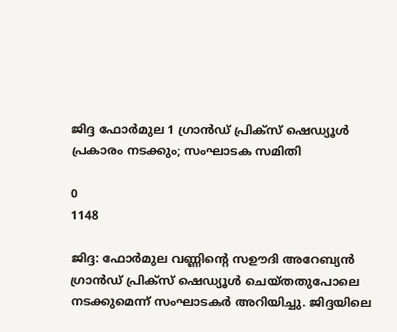ജിദ്ദ ഫോർമുല 1 ഗ്രാൻഡ് പ്രിക്സ് ഷെഡ്യൂൾ പ്രകാരം നടക്കും; സംഘാടക സമിതി

0
1148

ജിദ്ദ: ഫോർമുല വണ്ണിന്റെ സഊദി അറേബ്യൻ ഗ്രാൻഡ് പ്രിക്സ് ഷെഡ്യൂൾ ചെയ്തതുപോലെ നടക്കുമെന്ന് സംഘാടകർ അറിയിച്ചു. ജിദ്ദയിലെ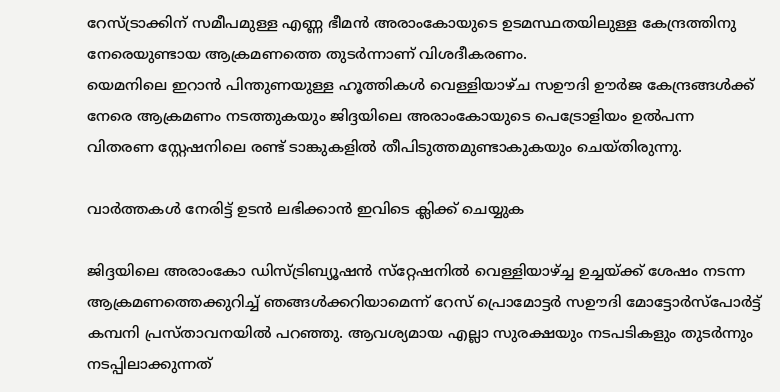റേസ്ട്രാക്കിന് സമീപമുള്ള എണ്ണ ഭീമൻ അരാംകോയുടെ ഉടമസ്ഥതയിലുള്ള കേന്ദ്രത്തിനു നേരെയുണ്ടായ ആക്രമണത്തെ തുടർന്നാണ് വിശദീകരണം.
യെമനിലെ ഇറാൻ പിന്തുണയുള്ള ഹൂത്തികൾ വെള്ളിയാഴ്ച സഊദി ഊർജ കേന്ദ്രങ്ങൾക്ക് നേരെ ആക്രമണം നടത്തുകയും ജിദ്ദയിലെ അരാംകോയുടെ പെട്രോളിയം ഉൽപന്ന വിതരണ സ്റ്റേഷനിലെ രണ്ട് ടാങ്കുകളിൽ തീപിടുത്തമുണ്ടാകുകയും ചെയ്‌തിരുന്നു.

വാർത്തകൾ നേരിട്ട് ഉടൻ ലഭിക്കാൻ ഇവിടെ ക്ലിക്ക് ചെയ്യുക

ജിദ്ദയിലെ അരാംകോ ഡിസ്ട്രിബ്യൂഷൻ സ്‌റ്റേഷനിൽ വെള്ളിയാഴ്ച്ച ഉച്ചയ്ക്ക് ശേഷം നടന്ന ആക്രമണത്തെക്കുറിച്ച് ഞങ്ങൾക്കറിയാമെന്ന് റേസ് പ്രൊമോട്ടർ സഊദി മോട്ടോർസ്‌പോർട്ട് കമ്പനി പ്രസ്താവനയിൽ പറഞ്ഞു. ആവശ്യമായ എല്ലാ സുരക്ഷയും നടപടികളും തുടർന്നും നടപ്പിലാക്കുന്നത്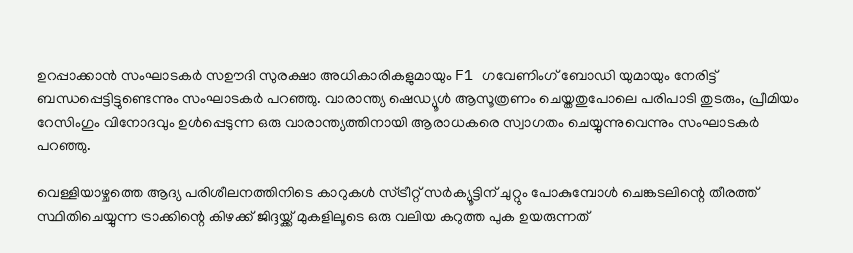ഉറപ്പാക്കാൻ സംഘാടകർ സഊദി സുരക്ഷാ അധികാരികളുമായും F1 ഗവേണിംഗ് ബോഡി യുമായും നേരിട്ട് ബന്ധപ്പെട്ടിട്ടുണ്ടെന്നും സംഘാടകർ പറഞ്ഞു. വാരാന്ത്യ ഷെഡ്യൂൾ ആസൂത്രണം ചെയ്തതുപോലെ പരിപാടി തുടരും, പ്രീമിയം റേസിംഗും വിനോദവും ഉൾപ്പെടുന്ന ഒരു വാരാന്ത്യത്തിനായി ആരാധകരെ സ്വാഗതം ചെയ്യുന്നുവെന്നും സംഘാടകർ പറഞ്ഞു.

വെള്ളിയാഴ്ചത്തെ ആദ്യ പരിശീലനത്തിനിടെ കാറുകൾ സ്ട്രീറ്റ് സർക്യൂട്ടിന് ചുറ്റും പോകുമ്പോൾ ചെങ്കടലിന്റെ തീരത്ത് സ്ഥിതിചെയ്യുന്ന ട്രാക്കിന്റെ കിഴക്ക് ജിദ്ദയ്ക്ക് മുകളിലൂടെ ഒരു വലിയ കറുത്ത പുക ഉയരുന്നത്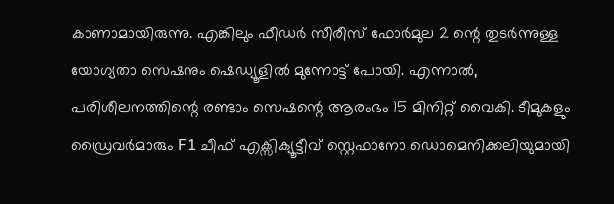കാണാമായിരുന്നു. എങ്കിലും ഫീഡർ സീരീസ് ഫോർമുല 2 ന്റെ തുടർന്നുള്ള യോഗ്യതാ സെഷനും ഷെഡ്യൂളിൽ മുന്നോട്ട് പോയി. എന്നാൽ, പരിശീലനത്തിന്റെ രണ്ടാം സെഷന്റെ ആരംഭം 15 മിനിറ്റ് വൈകി. ടീമുകളും ഡ്രൈവർമാരും F1 ചീഫ് എക്സിക്യൂട്ടീവ് സ്റ്റെഫാനോ ഡൊമെനിക്കലിയുമായി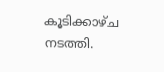കൂടിക്കാഴ്ച നടത്തി.